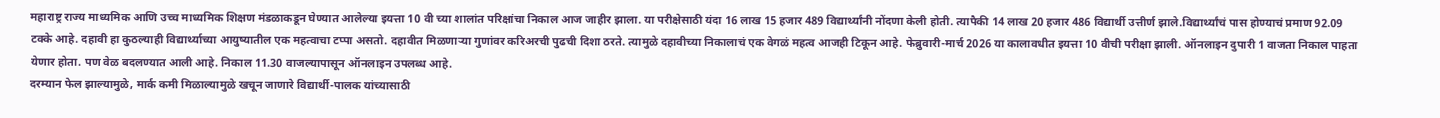महाराष्ट्र राज्य माध्यमिक आणि उच्च माध्यमिक शिक्षण मंडळाकडून घेण्यात आलेल्या इयत्ता 10 वी च्या शालांत परिक्षांचा निकाल आज जाहीर झाला. या परीक्षेसाठी यंदा 16 लाख 15 हजार 489 विद्यार्थ्यांनी नोंदणा केली होती. त्यापैकी 14 लाख 20 हजार 486 विद्यार्थी उत्तीर्ण झाले.विद्यार्थ्यांचं पास होण्याचं प्रमाण 92.09 टक्के आहे. दहावी हा कुठल्याही विद्यार्थ्याच्या आयुष्यातील एक महत्वाचा टप्पा असतो. दहावीत मिळणाऱ्या गुणांवर करिअरची पुढची दिशा ठरते. त्यामुळे दहावीच्या निकालाचं एक वेगळं महत्व आजही टिकून आहे. फेब्रुवारी-मार्च 2026 या कालावधीत इयत्ता 10 वीची परीक्षा झाली. ऑनलाइन दुपारी 1 वाजता निकाल पाहता येणार होता. पण वेळ बदलण्यात आली आहे. निकाल 11.30 वाजल्यापासून ऑनलाइन उपलब्ध आहे.
दरम्यान फेल झाल्यामुळे, मार्क कमी मिळाल्यामुळे खचून जाणारे विद्यार्थी-पालक यांच्यासाठी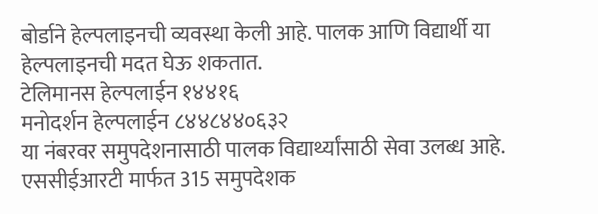बोर्डाने हेल्पलाइनची व्यवस्था केली आहे. पालक आणि विद्यार्थी या हेल्पलाइनची मदत घेऊ शकतात.
टेलिमानस हेल्पलाईन १४४१६
मनोदर्शन हेल्पलाईन ८४४८४४०६३२
या नंबरवर समुपदेशनासाठी पालक विद्यार्थ्यांसाठी सेवा उलब्ध आहे.
एससीईआरटी मार्फत 315 समुपदेशक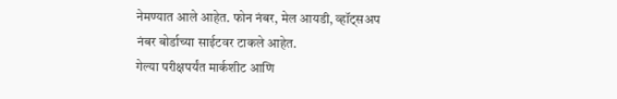नेमण्यात आले आहेत. फोन नंबर, मेल आयडी, व्हॉट्सअप नंबर बोर्डाच्या साईटवर टाकले आहेत.
गेल्या परीक्षपर्यंत मार्कशीट आणि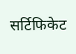सर्टिफिकेट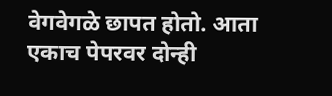वेगवेगळे छापत होतो. आता एकाच पेपरवर दोन्ही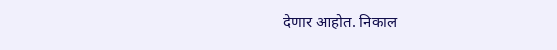देणार आहोत. निकाल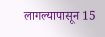लागल्यापासून 15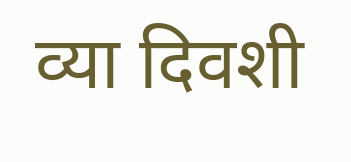व्या दिवशी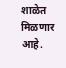शाळेत मिळणार आहे.